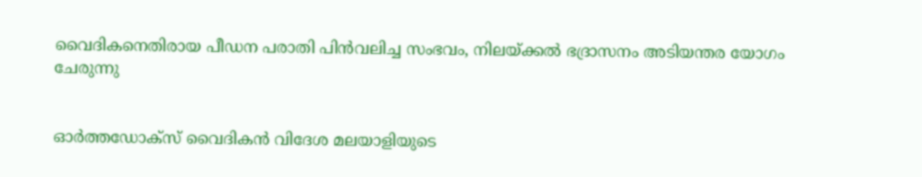വൈദികനെതിരായ പീഡന പരാതി പിന്‍വലിച്ച സംഭവം, നിലയ്ക്കല്‍ ഭദ്രാസനം അടിയന്തര യോഗം ചേരുന്നു


ഓര്‍ത്തഡോക്‌സ് വൈദികന്‍ വിദേശ മലയാളിയുടെ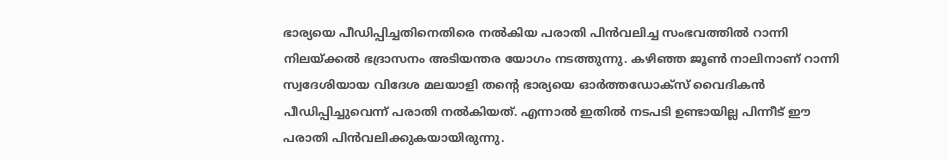ഭാര്യയെ പീഡിപ്പിച്ചതിനെതിരെ നല്‍കിയ പരാതി പിന്‍വലിച്ച സംഭവത്തില്‍ റാന്നി നിലയ്ക്കല്‍ ഭദ്രാസനം അടിയന്തര യോഗം നടത്തുന്നു. കഴിഞ്ഞ ജൂണ്‍ നാലിനാണ് റാന്നി സ്വദേശിയായ വിദേശ മലയാളി തന്റെ ഭാര്യയെ ഓര്‍ത്തഡോക്സ് വൈദികന്‍ പീഡിപ്പിച്ചുവെന്ന് പരാതി നല്‍കിയത്. എന്നാല്‍ ഇതില്‍ നടപടി ഉണ്ടായില്ല പിന്നീട് ഈ പരാതി പിന്‍വലിക്കുകയായിരുന്നു.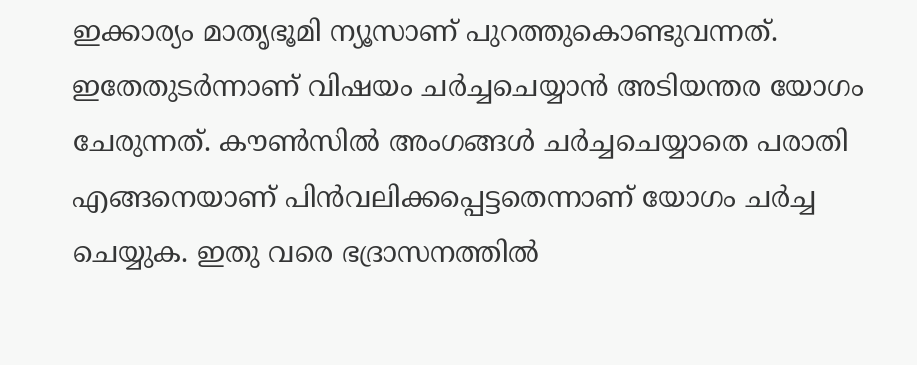ഇക്കാര്യം മാതൃഭൂമി ന്യൂസാണ് പുറത്തുകൊണ്ടുവന്നത്. ഇതേതുടര്‍ന്നാണ് വിഷയം ചര്‍ച്ചചെയ്യാന്‍ അടിയന്തര യോഗം ചേരുന്നത്. കൗണ്‍സില്‍ അംഗങ്ങള്‍ ചര്‍ച്ചചെയ്യാതെ പരാതി എങ്ങനെയാണ് പിന്‍വലിക്കപ്പെട്ടതെന്നാണ് യോഗം ചര്‍ച്ച ചെയ്യുക. ഇതു വരെ ഭദ്രാസനത്തില്‍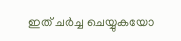ഇത് ചര്‍ച്ച ചെയ്യുകയോ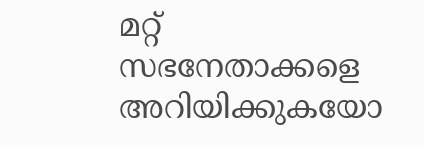മറ്റ് സഭനേതാക്കളെ അറിയിക്കുകയോ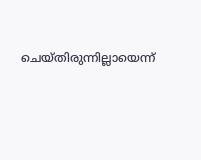ചെയ്തിരുന്നില്ലായെന്ന്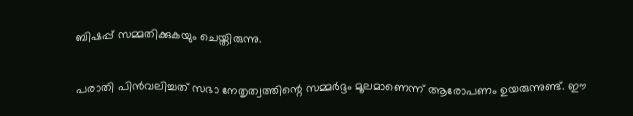ബിഷപ്പ് സമ്മതിക്കുകയും ചെയ്തിരുന്നു.


പരാതി പിന്‍വലിച്ചത് സഭാ നേതൃത്വത്തിന്റെ സമ്മര്‍ദ്ദം മൂലമാണെന്ന് ആരോപണം ഉയരുന്നുണ്ട്. ഈ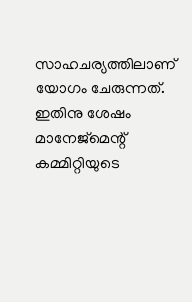സാഹചര്യത്തിലാണ് യോഗം ചേരുന്നത്. ഇതിനു ശേഷം മാനേജ്മെന്റ് കമ്മിറ്റിയുടെ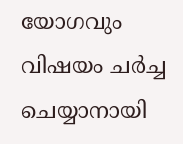യോഗവും വിഷയം ചര്‍ച്ച ചെയ്യാനായി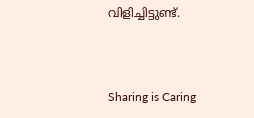വിളിച്ചിട്ടുണ്ട്.



Sharing is Caring